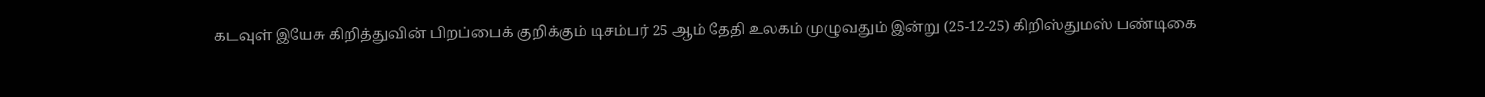கடவுள் இயேசு கிறித்துவின் பிறப்பைக் குறிக்கும் டிசம்பர் 25 ஆம் தேதி உலகம் முழுவதும் இன்று (25-12-25) கிறிஸ்துமஸ் பண்டிகை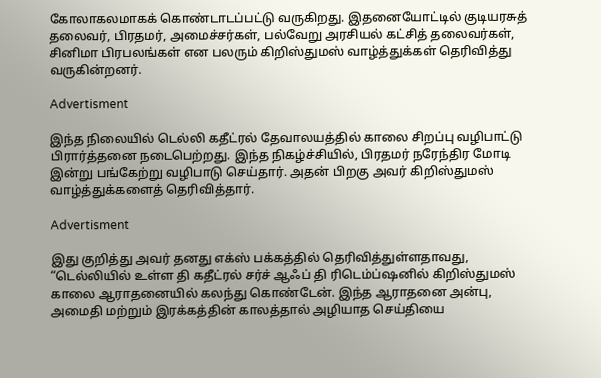கோலாகலமாகக் கொண்டாடப்பட்டு வருகிறது. இதனையோட்டில் குடியரசுத் தலைவர், பிரதமர், அமைச்சர்கள், பல்வேறு அரசியல் கட்சித் தலைவர்கள், சினிமா பிரபலங்கள் என பலரும் கிறிஸ்துமஸ் வாழ்த்துக்கள் தெரிவித்து வருகின்றனர்.

Advertisment

இந்த நிலையில் டெல்லி கதீட்ரல் தேவாலயத்தில் காலை சிறப்பு வழிபாட்டு பிரார்த்தனை நடைபெற்றது. இந்த நிகழ்ச்சியில், பிரதமர் நரேந்திர மோடி இன்று பங்கேற்று வழிபாடு செய்தார். அதன் பிறகு அவர் கிறிஸ்துமஸ் வாழ்த்துக்களைத் தெரிவித்தார்.

Advertisment

இது குறித்து அவர் தனது எக்ஸ் பக்கத்தில் தெரிவித்துள்ளதாவது, “டெல்லியில் உள்ள தி கதீட்ரல் சர்ச் ஆஃப் தி ரிடெம்ப்ஷனில் கிறிஸ்துமஸ் காலை ஆராதனையில் கலந்து கொண்டேன். இந்த ஆராதனை அன்பு, அமைதி மற்றும் இரக்கத்தின் காலத்தால் அழியாத செய்தியை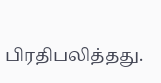பிரதிபலித்தது.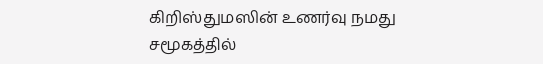கிறிஸ்துமஸின் உணர்வு நமது சமூகத்தில்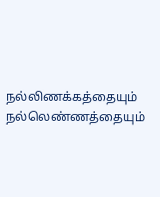நல்லிணக்கத்தையும் நல்லெண்ணத்தையும்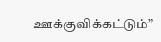ஊக்குவிக்கட்டும்”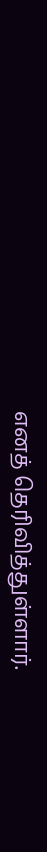எனத் தெரிவித்துள்ளார்.